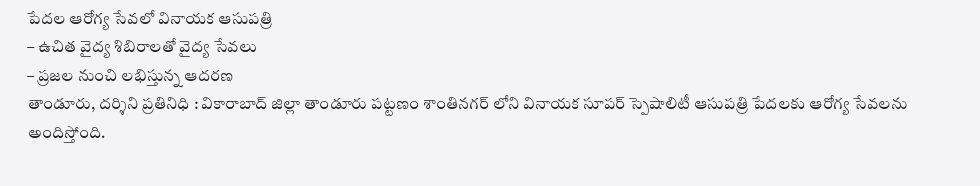పేదల ఆరోగ్య సేవలో వినాయక ఆసుపత్రి
– ఉచిత వైద్య శిబిరాలతో వైద్య సేవలు
– ప్రజల నుంచి లభిస్తున్న ఆదరణ
తాండూరు, దర్శిని ప్రతినిధి : వికారాబాద్ జిల్లా తాండూరు పట్టణం శాంతినగర్ లోని వినాయక సూపర్ స్పెషాలిటీ ఆసుపత్రి పేదలకు ఆరోగ్య సేవలను అందిస్తోంది.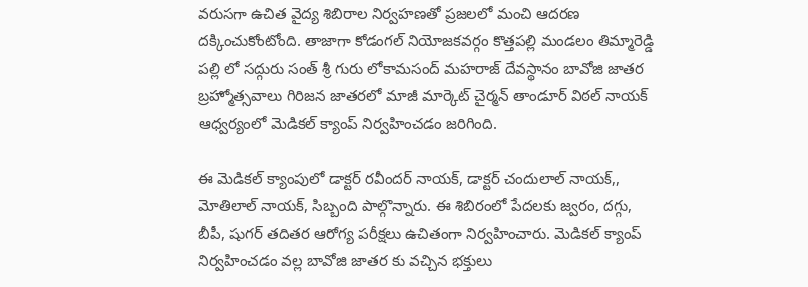వరుసగా ఉచిత వైద్య శిబిరాల నిర్వహణతో ప్రజలలో మంచి ఆదరణ దక్కించుకోంటోంది. తాజాగా కోడంగల్ నియోజకవర్గం కొత్తపల్లి మండలం తిమ్మారెడ్డి పల్లి లో సద్గురు సంత్ శ్రీ గురు లోకామసంద్ మహరాజ్ దేవస్థానం బావోజి జాతర బ్రహ్మోత్సవాలు గిరిజన జాతరలో మాజీ మార్కెట్ చైర్మన్ తాండూర్ విఠల్ నాయక్ ఆధ్వర్యంలో మెడికల్ క్యాంప్ నిర్వహించడం జరిగింది.

ఈ మెడికల్ క్యాంపులో డాక్టర్ రవీందర్ నాయక్, డాక్టర్ చందులాల్ నాయక్,, మోతిలాల్ నాయక్, సిబ్బంది పాల్గొన్నారు. ఈ శిబిరంలో పేదలకు జ్వరం, దగ్గు, బీపీ, షుగర్ తదితర ఆరోగ్య పరీక్షలు ఉచితంగా నిర్వహించారు. మెడికల్ క్యాంప్ నిర్వహించడం వల్ల బావోజి జాతర కు వచ్చిన భక్తులు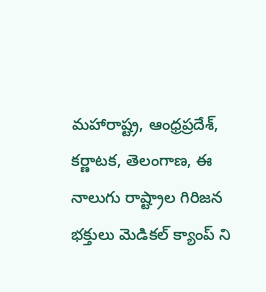మహారాష్ట్ర, ఆంధ్రప్రదేశ్, కర్ణాటక, తెలంగాణ, ఈ నాలుగు రాష్ట్రాల గిరిజన భక్తులు మెడికల్ క్యాంప్ ని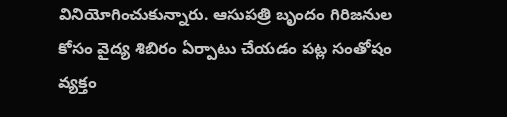వినియోగించుకున్నారు. ఆసుపత్రి బృందం గిరిజనుల కోసం వైద్య శిబిరం ఏర్పాటు చేయడం పట్ల సంతోషం వ్యక్తం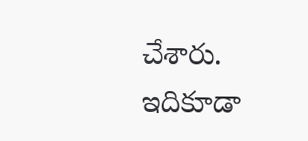చేశారు.
ఇదికూడా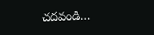చదవండి…